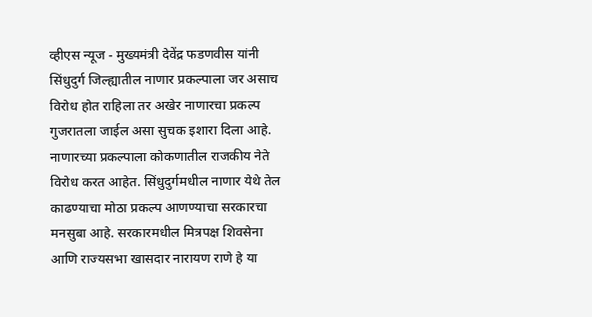व्हीएस न्यूज - मुख्यमंत्री देवेंद्र फडणवीस यांनी सिंधुदुर्ग जिल्ह्यातील नाणार प्रकल्पाला जर असाच विरोध होत राहिला तर अखेर नाणारचा प्रकल्प गुजरातला जाईल असा सुचक इशारा दिला आहे. नाणारच्या प्रकल्पाला कोकणातील राजकीय नेते विरोध करत आहेत. सिंधुदुर्गमधील नाणार येथे तेल काढण्याचा मोठा प्रकल्प आणण्याचा सरकारचा मनसुबा आहे. सरकारमधील मित्रपक्ष शिवसेना आणि राज्यसभा खासदार नारायण राणे हे या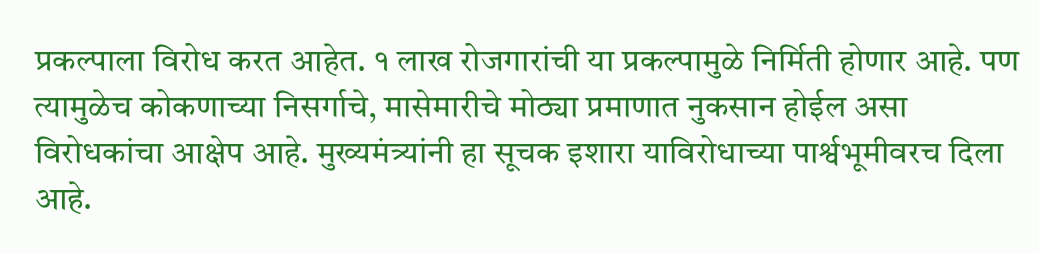प्रकल्पाला विरोध करत आहेत. १ लाख रोजगारांची या प्रकल्पामुळे निर्मिती होणार आहे. पण त्यामुळेच कोकणाच्या निसर्गाचे, मासेमारीचे मोठ्या प्रमाणात नुकसान होईल असा विरोधकांचा आक्षेप आहे. मुख्यमंत्र्यांनी हा सूचक इशारा याविरोधाच्या पार्श्वभूमीवरच दिला आहे.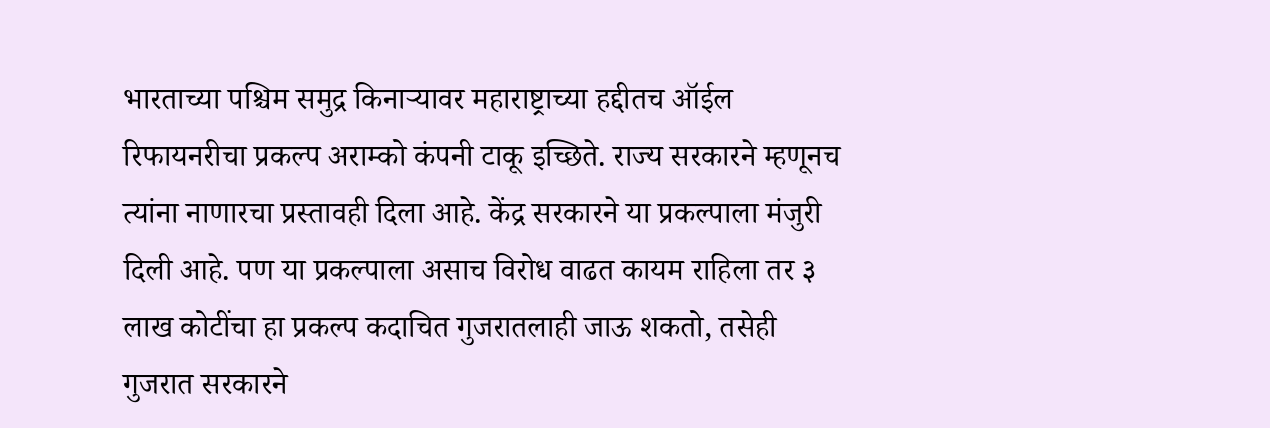भारताच्या पश्चिम समुद्र किनाऱ्यावर महाराष्ट्राच्या हद्दीतच ऑईल रिफायनरीचा प्रकल्प अराम्को कंपनी टाकू इच्छिते. राज्य सरकारने म्हणूनच त्यांना नाणारचा प्रस्तावही दिला आहे. केंद्र सरकारने या प्रकल्पाला मंजुरी दिली आहे. पण या प्रकल्पाला असाच विरोध वाढत कायम राहिला तर ३ लाख कोटींचा हा प्रकल्प कदाचित गुजरातलाही जाऊ शकतो, तसेही गुजरात सरकारने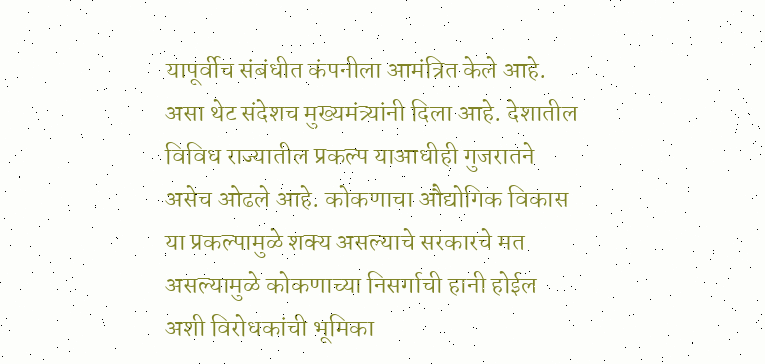यापूर्वीच संबंधीत कंपनीला आमंत्रित केले आहे. असा थेट संदेशच मुख्यमंत्र्यांनी दिला आहे. देशातील विविध राज्यातील प्रकल्प याआधीही गुजरातने असेच ओढले आहे. कोकणाचा औद्योगिक विकास या प्रकल्पामुळे शक्य असल्याचे सरकारचे मत असल्यामुळे कोकणाच्या निसर्गाची हानी होईल अशी विरोधकांची भूमिका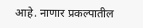आहे. नाणार प्रकल्पातील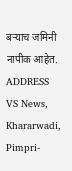बऱ्याच जमिनी नापीक आहेत.
ADDRESS
VS News, Khararwadi,
Pimpri-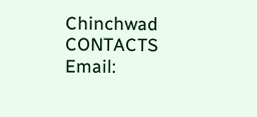Chinchwad
CONTACTS
Email: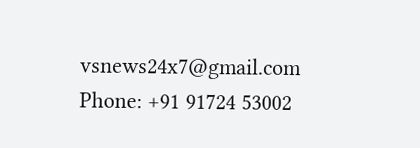vsnews24x7@gmail.com
Phone: +91 91724 53002